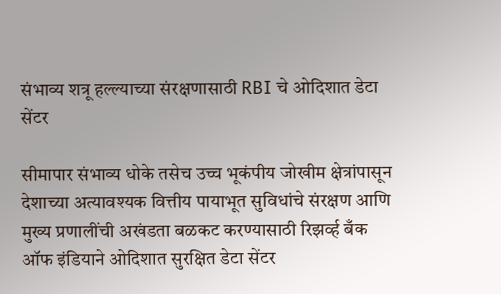संभाव्य शत्रू हल्ल्याच्या संरक्षणासाठी RBI चे ओदिशात डेटा सेंटर

सीमापार संभाव्य धोके तसेच उच्च भूकंपीय जोखीम क्षेत्रांपासून देशाच्या अत्यावश्यक वित्तीय पायाभूत सुविधांचे संरक्षण आणि मुख्य प्रणालींची अखंडता बळकट करण्यासाठी रिझर्व्ह बँक ऑफ इंडियाने ओदिशात सुरक्षित डेटा सेंटर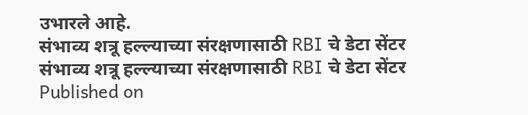उभारले आहे.
संभाव्य शत्रू हल्ल्याच्या संरक्षणासाठी RBI चे डेटा सेंटर
संभाव्य शत्रू हल्ल्याच्या संरक्षणासाठी RBI चे डेटा सेंटर
Published on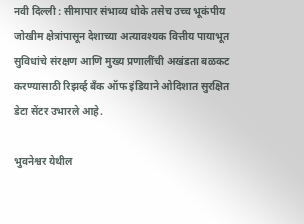नवी दिल्ली : सीमापार संभाव्य धोके तसेच उच्च भूकंपीय जोखीम क्षेत्रांपासून देशाच्या अत्यावश्यक वित्तीय पायाभूत सुविधांचे संरक्षण आणि मुख्य प्रणालींची अखंडता बळकट करण्यासाठी रिझर्व्ह बँक ऑफ इंडियाने ओदिशात सुरक्षित डेटा सेंटर उभारले आहे.

भुवनेश्वर येथील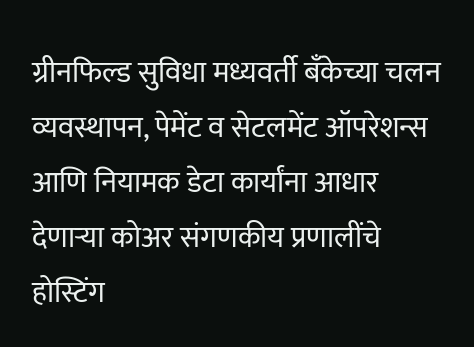ग्रीनफिल्ड सुविधा मध्यवर्ती बँकेच्या चलन व्यवस्थापन, पेमेंट व सेटलमेंट ऑपरेशन्स आणि नियामक डेटा कार्यांना आधार देणाऱ्या कोअर संगणकीय प्रणालींचे होस्टिंग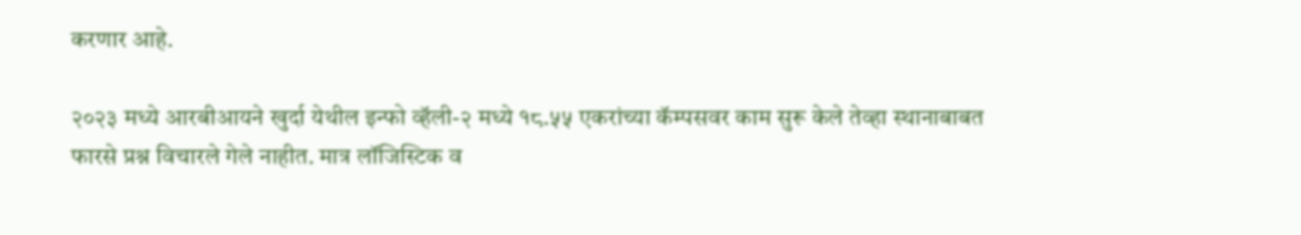करणार आहे.

२०२३ मध्ये आरबीआयने खुर्दा येथील इन्फो व्हॅली-२ मध्ये १८.५५ एकरांच्या कॅम्पसवर काम सुरू केले तेव्हा स्थानाबाबत फारसे प्रश्न विचारले गेले नाहीत. मात्र लॉजिस्टिक व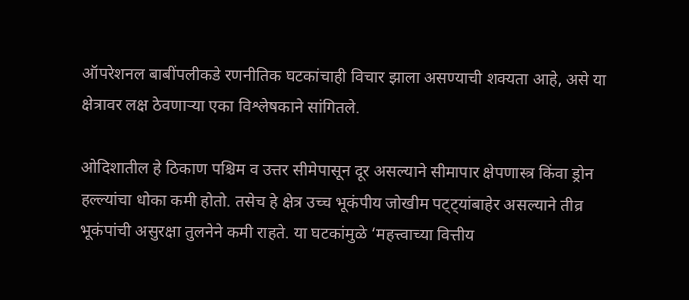ऑपरेशनल बाबींपलीकडे रणनीतिक घटकांचाही विचार झाला असण्याची शक्यता आहे, असे या क्षेत्रावर लक्ष ठेवणाऱ्या एका विश्लेषकाने सांगितले.

ओदिशातील हे ठिकाण पश्चिम व उत्तर सीमेपासून दूर असल्याने सीमापार क्षेपणास्त्र किंवा ड्रोन हल्ल्यांचा धोका कमी होतो. तसेच हे क्षेत्र उच्च भूकंपीय जोखीम पट्ट्यांबाहेर असल्याने तीव्र भूकंपांची असुरक्षा तुलनेने कमी राहते. या घटकांमुळे ‘महत्त्वाच्या वित्तीय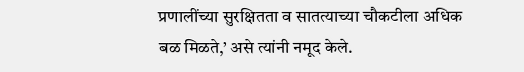प्रणालींच्या सुरक्षितता व सातत्याच्या चौकटीला अधिक बळ मिळते,’ असे त्यांनी नमूद केले.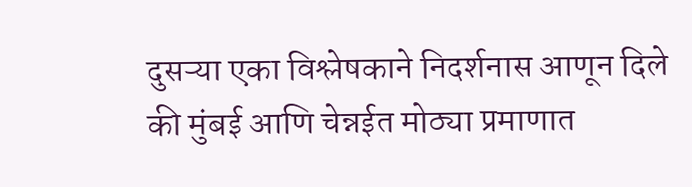दुसऱ्या एका विश्लेषकाने निदर्शनास आणून दिले की मुंबई आणि चेन्नईत मोठ्या प्रमाणात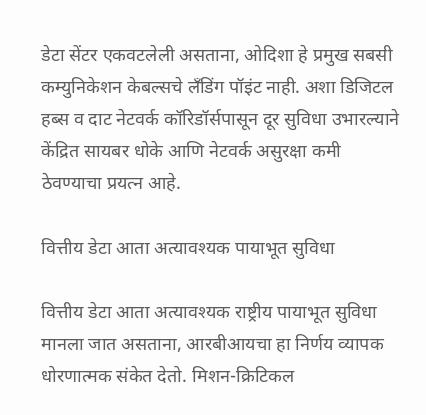डेटा सेंटर एकवटलेली असताना, ओदिशा हे प्रमुख सबसी कम्युनिकेशन केबल्सचे लँडिंग पॉइंट नाही. अशा डिजिटल हब्स व दाट नेटवर्क कॉरिडॉर्सपासून दूर सुविधा उभारल्याने केंद्रित सायबर धोके आणि नेटवर्क असुरक्षा कमी ठेवण्याचा प्रयत्न आहे.

वित्तीय डेटा आता अत्यावश्यक पायाभूत सुविधा

वित्तीय डेटा आता अत्यावश्यक राष्ट्रीय पायाभूत सुविधा मानला जात असताना, आरबीआयचा हा निर्णय व्यापक धोरणात्मक संकेत देतो. मिशन-क्रिटिकल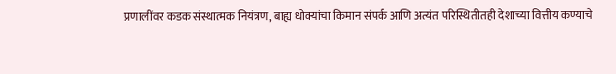प्रणालींवर कडक संस्थात्मक नियंत्रण, बाह्य धोक्यांचा किमान संपर्क आणि अत्यंत परिस्थितीतही देशाच्या वित्तीय कण्याचे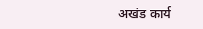अखंड कार्य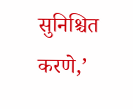सुनिश्चित करणे,’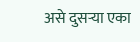असे दुसऱ्या एका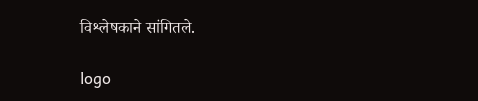विश्लेषकाने सांगितले.

logo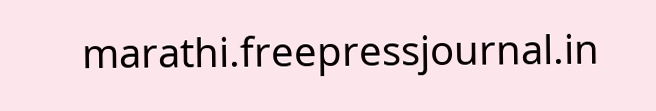marathi.freepressjournal.in